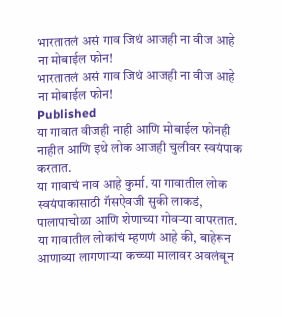भारतातलं असं गाव जिथं आजही ना वीज आहे ना मोबाईल फोन!
भारतातलं असं गाव जिथं आजही ना वीज आहे ना मोबाईल फोन!
Published
या गावात वीजही नाही आणि मोबाईल फोनही नाहीत आणि इथे लोक आजही चुलीवर स्वयंपाक करतात.
या गावाचं नाव आहे कुर्मा. या गावातील लोक स्वयंपाकासाठी गॅसऐवजी सुकी लाकडं, पालापाचोळा आणि शेणाच्या गोवऱ्या वापरतात.
या गावातील लोकांचं म्हणणं आहे की, बाहेरून आणाव्या लागणाऱ्या कच्च्या मालावर अवलंबून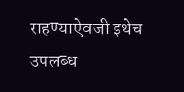राहण्याऐवजी इथेच उपलब्ध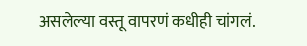असलेल्या वस्तू वापरणं कधीही चांगलं.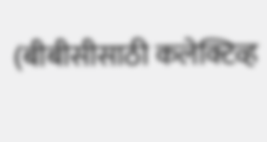(बीबीसीसाठी कलेक्टिव्ह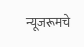न्यूजरूमचे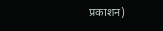प्रकाशन)